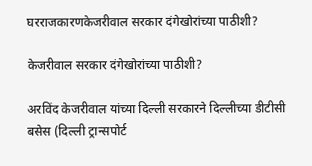घरराजकारणकेजरीवाल सरकार दंगेखोरांच्या पाठीशी?

केजरीवाल सरकार दंगेखोरांच्या पाठीशी?

अरविंद केजरीवाल यांच्या दिल्ली सरकारने दिल्लीच्या डीटीसी बसेस (दिल्ली ट्रान्सपोर्ट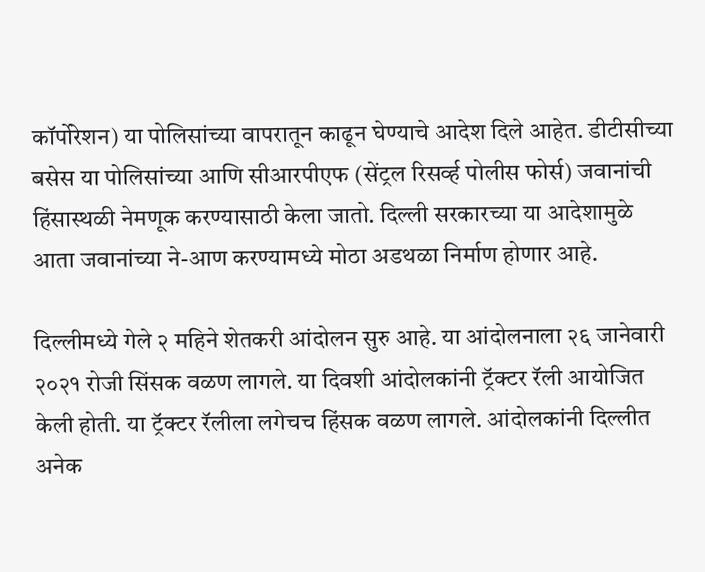कॉर्पोरेशन) या पोलिसांच्या वापरातून काढून घेण्याचे आदेश दिले आहेत. डीटीसीच्या बसेस या पोलिसांच्या आणि सीआरपीएफ (सेंट्रल रिसर्व्ह पोलीस फोर्स) जवानांची हिंसास्थळी नेमणूक करण्यासाठी केला जातो. दिल्ली सरकारच्या या आदेशामुळे आता जवानांच्या ने-आण करण्यामध्ये मोठा अडथळा निर्माण होणार आहे.

दिल्लीमध्ये गेले २ महिने शेतकरी आंदोलन सुरु आहे. या आंदोलनाला २६ जानेवारी २०२१ रोजी सिंसक वळण लागले. या दिवशी आंदोलकांनी ट्रॅक्टर रॅली आयोजित केली होती. या ट्रॅक्टर रॅलीला लगेचच हिंसक वळण लागले. आंदोलकांनी दिल्लीत अनेक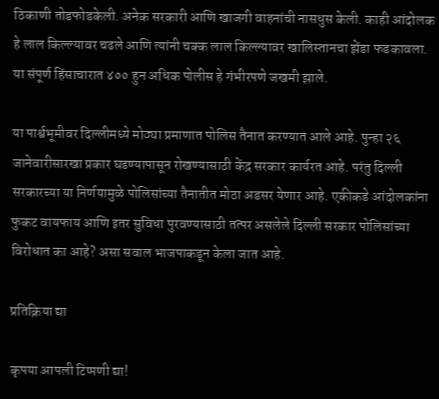ठिकाणी तोडफोडकेली. अनेक सरकारी आणि खाजगी वाहनांची नासधुस केली. काही आंदोलक हे लाल किल्ल्यावर चढले आणि त्यांनी चक्क लाल किल्ल्यावर खालिस्तानचा झेंडा फडकावला. या संपूर्ण हिंसाचारात ४०० हुन अधिक पोलीस हे गंभीरपणे जखमी झाले.

या पार्श्वभूमीवर दिल्लीमध्ये मोठ्या प्रमाणात पोलिस तैनात करण्यात आले आहे. पुन्हा २६ जानेवारीसारखा प्रकार घडण्यापासून रोखण्यासाठी केंद्र सरकार कार्यरत आहे. परंतु दिल्ली सरकारच्या या निर्णयामुळे पोलिसांच्या तैनातीत मोठा अडसर येणार आहे. एकीकडे आंदोलकांना फुकट वायफाय आणि इतर सुविधा पुरवण्यासाठी तत्पर असलेले दिल्ली सरकार पोलिसांच्या विरोधात का आहे? असा सवाल भाजपाकडून केला जात आहे.

प्रतिक्रिया द्या

कृपया आपली टिप्पणी द्या!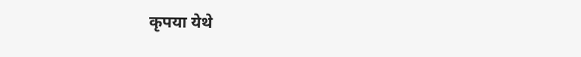कृपया येथे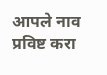आपले नाव प्रविष्ट करा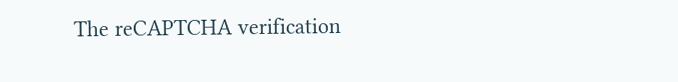The reCAPTCHA verification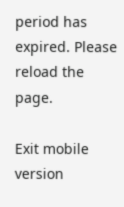period has expired. Please reload the page.

Exit mobile version